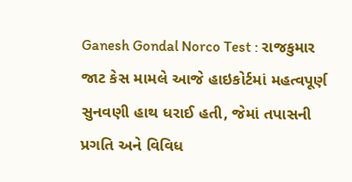Ganesh Gondal Norco Test : રાજકુમાર જાટ કેસ મામલે આજે હાઇકોર્ટમાં મહત્વપૂર્ણ સુનવણી હાથ ધરાઈ હતી, જેમાં તપાસની પ્રગતિ અને વિવિધ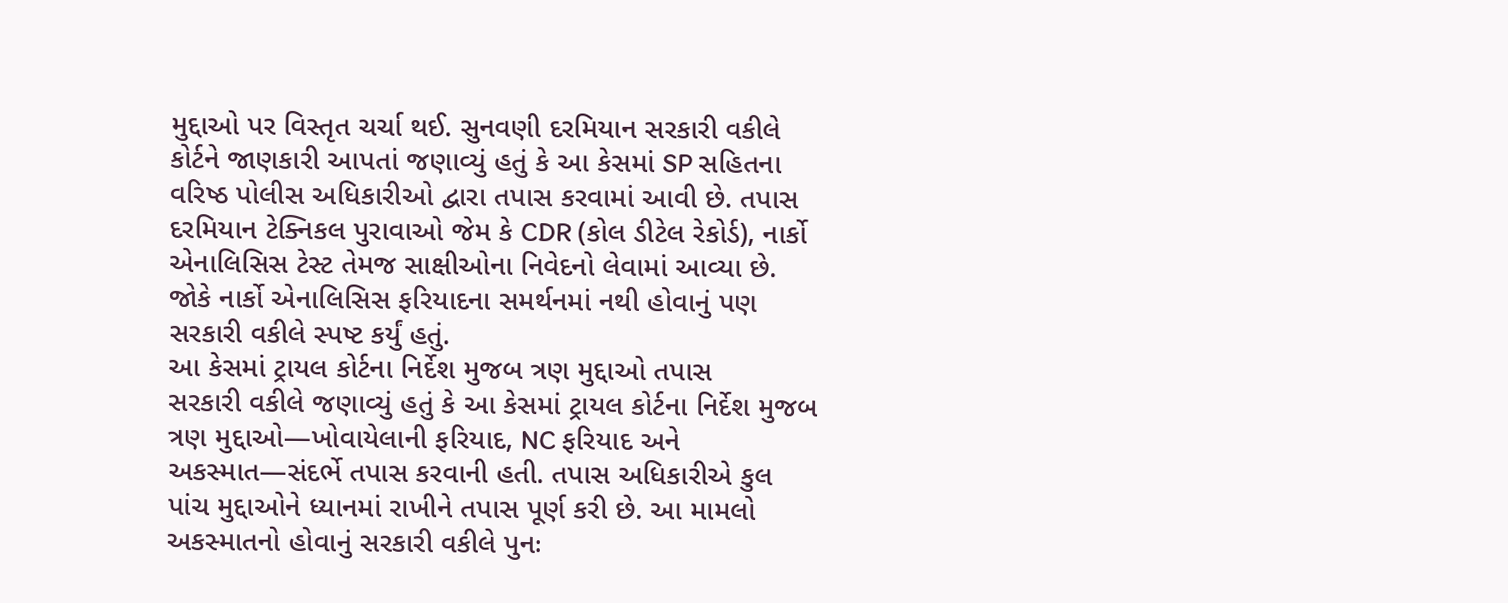મુદ્દાઓ પર વિસ્તૃત ચર્ચા થઈ. સુનવણી દરમિયાન સરકારી વકીલે કોર્ટને જાણકારી આપતાં જણાવ્યું હતું કે આ કેસમાં SP સહિતના વરિષ્ઠ પોલીસ અધિકારીઓ દ્વારા તપાસ કરવામાં આવી છે. તપાસ દરમિયાન ટેક્નિકલ પુરાવાઓ જેમ કે CDR (કોલ ડીટેલ રેકોર્ડ), નાર્કો એનાલિસિસ ટેસ્ટ તેમજ સાક્ષીઓના નિવેદનો લેવામાં આવ્યા છે. જોકે નાર્કો એનાલિસિસ ફરિયાદના સમર્થનમાં નથી હોવાનું પણ સરકારી વકીલે સ્પષ્ટ કર્યું હતું.
આ કેસમાં ટ્રાયલ કોર્ટના નિર્દેશ મુજબ ત્રણ મુદ્દાઓ તપાસ
સરકારી વકીલે જણાવ્યું હતું કે આ કેસમાં ટ્રાયલ કોર્ટના નિર્દેશ મુજબ ત્રણ મુદ્દાઓ—ખોવાયેલાની ફરિયાદ, NC ફરિયાદ અને અકસ્માત—સંદર્ભે તપાસ કરવાની હતી. તપાસ અધિકારીએ કુલ પાંચ મુદ્દાઓને ધ્યાનમાં રાખીને તપાસ પૂર્ણ કરી છે. આ મામલો અકસ્માતનો હોવાનું સરકારી વકીલે પુનઃ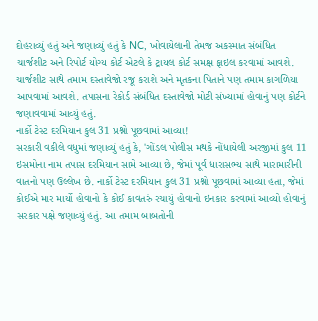દોહરાવ્યું હતું અને જણાવ્યું હતું કે NC, ખોવાયેલાની તેમજ અકસ્માત સંબંધિત ચાર્જશીટ અને રિપોર્ટ યોગ્ય કોર્ટ એટલે કે ટ્રાયલ કોર્ટ સમક્ષ ફાઇલ કરવામાં આવશે. ચાર્જશીટ સાથે તમામ દસ્તાવેજો રજૂ કરાશે અને મૃતકના પિતાને પણ તમામ કાગળિયા આપવામાં આવશે. તપાસના રેકોર્ડ સંબંધિત દસ્તાવેજો મોટી સંખ્યામાં હોવાનું પણ કોર્ટને જણાવવામાં આવ્યું હતું.
નાર્કો ટેસ્ટ દરમિયાન કુલ 31 પ્રશ્નો પૂછવામાં આવ્યા!
સરકારી વકીલે વધુમાં જણાવ્યું હતું કે, 'ગોંડલ પોલીસ મથકે નોંધાયેલી અરજીમાં કુલ 11 ઇસમોના નામ તપાસ દરમિયાન સામે આવ્યા છે, જેમાં પૂર્વ ધારાસભ્ય સાથે મારામારીની વાતનો પણ ઉલ્લેખ છે. નાર્કો ટેસ્ટ દરમિયાન કુલ 31 પ્રશ્નો પૂછવામાં આવ્યા હતા, જેમાં કોઈએ માર માર્યો હોવાનો કે કોઈ કાવતરું રચાયું હોવાનો ઇનકાર કરવામાં આવ્યો હોવાનું સરકાર પક્ષે જણાવ્યું હતું. આ તમામ બાબતોની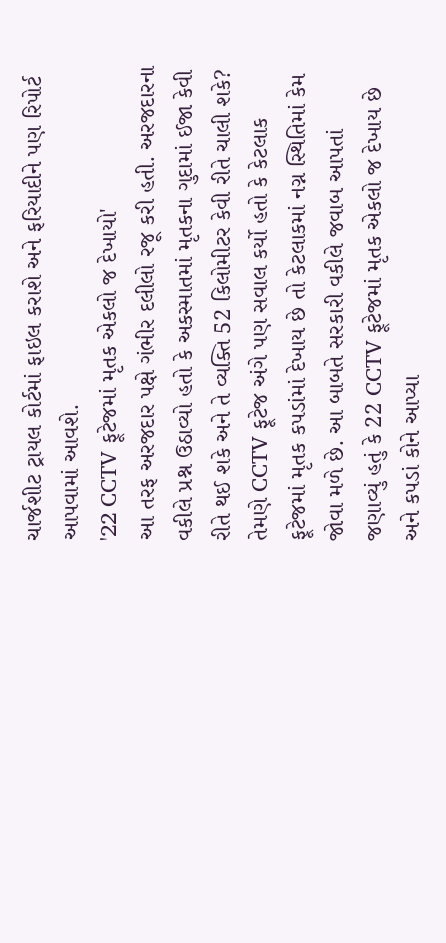ચાર્જશીટ ટ્રાયલ કોર્ટમાં ફાઇલ કરાશે અને ફરિયાદીને પણ રિપોર્ટ આપવામાં આવશે.
'22 CCTV ફૂટેજમાં મૃતક એકલો જ દેખાયો'
આ તરફ અરજદાર પક્ષે ગંભીર દલીલો રજૂ કરી હતી. અરજદારના વકીલે પ્રશ્ન ઉઠાવ્યો હતો કે અકસ્માતમાં મૃતકના ગુદામાં ઈજા કેવી રીતે થઈ શકે અને તે વ્યક્તિ 52 કિલોમીટર કેવી રીતે ચાલી શકે? તેમણે CCTV ફૂટેજ અંગે પણ સવાલ કર્યો હતો કે કેટલાક ફૂટેજમાં મૃતક કપડાંમાં દેખાય છે તો કેટલાકમાં નગ્ન સ્થિતિમાં કેમ જોવા મળે છે. આ બાબતે સરકારી વકીલે જવાબ આપતાં જણાવ્યું હતું કે 22 CCTV ફૂટેજમાં મૃતક એકલો જ દેખાય છે અને કપડાં કોને આપ્યા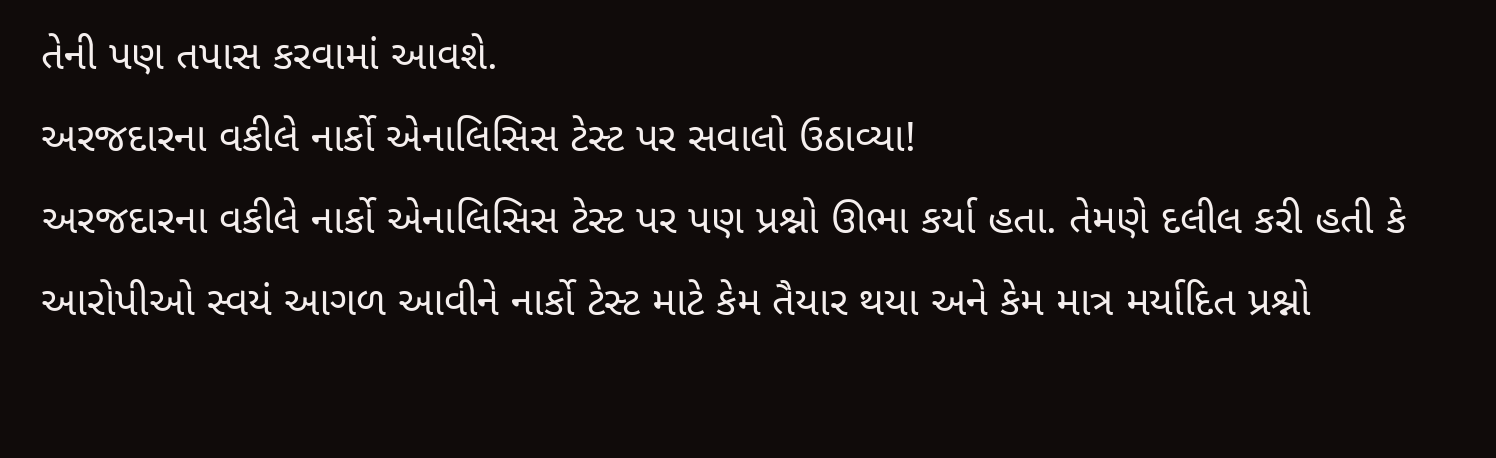તેની પણ તપાસ કરવામાં આવશે.
અરજદારના વકીલે નાર્કો એનાલિસિસ ટેસ્ટ પર સવાલો ઉઠાવ્યા!
અરજદારના વકીલે નાર્કો એનાલિસિસ ટેસ્ટ પર પણ પ્રશ્નો ઊભા કર્યા હતા. તેમણે દલીલ કરી હતી કે આરોપીઓ સ્વયં આગળ આવીને નાર્કો ટેસ્ટ માટે કેમ તૈયાર થયા અને કેમ માત્ર મર્યાદિત પ્રશ્નો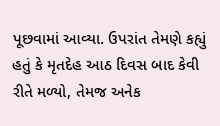પૂછવામાં આવ્યા. ઉપરાંત તેમણે કહ્યું હતું કે મૃતદેહ આઠ દિવસ બાદ કેવી રીતે મળ્યો, તેમજ અનેક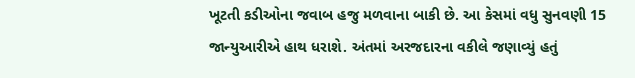ખૂટતી કડીઓના જવાબ હજુ મળવાના બાકી છે. આ કેસમાં વધુ સુનવણી 15 જાન્યુઆરીએ હાથ ધરાશે. અંતમાં અરજદારના વકીલે જણાવ્યું હતું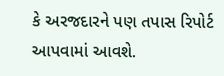કે અરજદારને પણ તપાસ રિપોર્ટ આપવામાં આવશે.